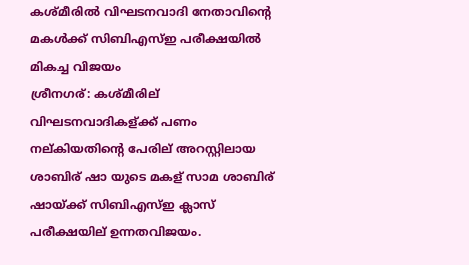കശ്മീരില്‍ വിഘടനവാദി നേതാവിന്‍റെ മകള്‍ക്ക് സിബിഎസ്ഇ പരീക്ഷയില്‍ മികച്ച വിജയം
ശ്രീനഗര്: കശ്മീരില് വിഘടനവാദികള്ക്ക് പണം നല്കിയതിന്റെ പേരില് അറസ്റ്റിലായ ശാബിര് ഷാ യുടെ മകള് സാമ ശാബിര് ഷായ്ക്ക് സിബിഎസ്ഇ ക്ലാസ് പരീക്ഷയില് ഉന്നതവിജയം.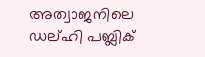അത്വാജനിലെ ഡല്ഹി പബ്ലിക്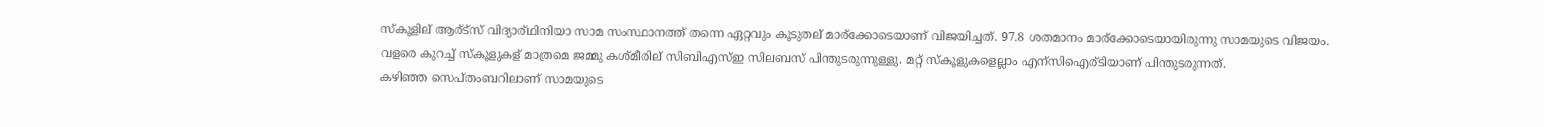സ്കൂളില് ആര്ട്സ് വിദ്യാര്ഥിനിയാ സാമ സംസ്ഥാനത്ത് തന്നെ ഏറ്റവും കൂടുതല് മാര്ക്കോടെയാണ് വിജയിച്ചത്. 97.8 ശതമാനം മാര്ക്കോടെയായിരുന്നു സാമയുടെ വിജയം. വളരെ കുറച്ച് സ്കൂളുകള് മാത്രമെ ജമ്മു കശ്മീരില് സിബിഎസ്ഇ സിലബസ് പിന്തുടരുന്നുള്ളു. മറ്റ് സ്കൂളുകളെല്ലാം എന്സിഐര്ടിയാണ് പിന്തുടരുന്നത്.
കഴിഞ്ഞ സെപ്തംബറിലാണ് സാമയുടെ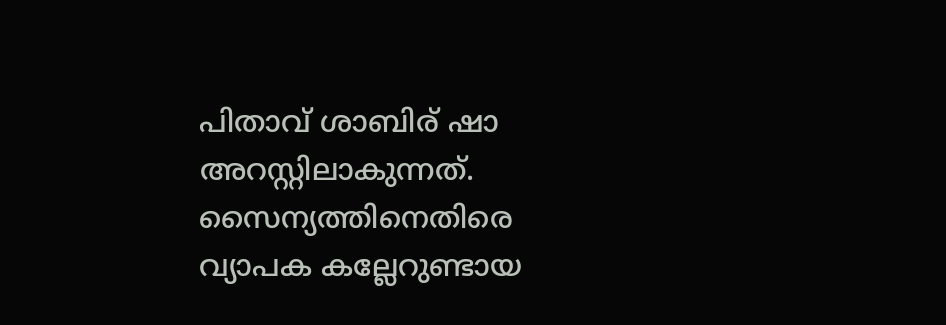പിതാവ് ശാബിര് ഷാ അറസ്റ്റിലാകുന്നത്. സൈന്യത്തിനെതിരെ വ്യാപക കല്ലേറുണ്ടായ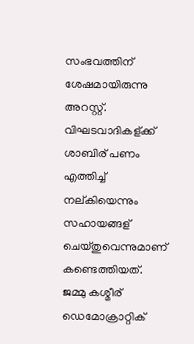സംഭവത്തിന് ശേഷമായിരുന്നു അറസ്റ്റ്. വിഘടവാദികള്ക്ക് ശാബിര് പണം എത്തിച്ച് നല്കിയെന്നും സഹായങ്ങള് ചെയ്തുവെന്നുമാണ് കണ്ടെത്തിയത്. ജമ്മു കശ്മീര് ഡെമോക്രാറ്റിക്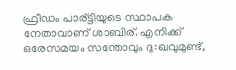ഫ്രീഡം പാര്ട്ടിയുടെ സ്ഥാപക നേതാവാണ് ശാബിര്. എനിക്ക് ഒരേസമയം സന്തോവും ദു:ഖവുമുണ്ട്,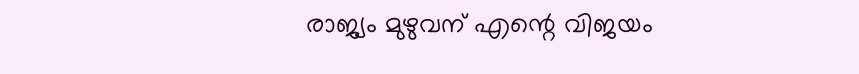രാജ്യം മുഴുവന് എന്റെ വിജയം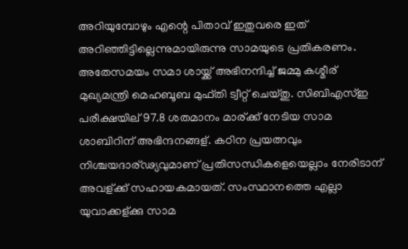അറിയുമ്പോഴും എന്റെ പിതാവ് ഇതുവരെ ഇത് അറിഞ്ഞിട്ടില്ലെന്നുമായിരുന്നു സാമയുടെ പ്രതികരണം.
അതേസമയം സമാ ശായ്ക്ക് അഭിനന്ദിച്ച് ജമ്മു കശ്മീര് മുഖ്യമന്ത്രി മെഹബൂബ മുഫ്തി ട്വീറ്റ് ചെയ്തു. സിബിഎസ്ഇ പരീക്ഷയില് 97.8 ശതമാനം മാര്ക്ക് നേടിയ സാമ ശാബിറിന് അഭിന്ദനങ്ങള്. കഠിന പ്രയത്നവും നിശ്ചയദാര്ഢ്യവുമാണ് പ്രതിസന്ധികളെയെല്ലാം നേരിടാന് അവള്ക്ക് സഹായകമായത്. സംസ്ഥാനത്തെ എല്ലാ യുവാക്കള്ക്കു സാമ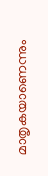മാതൃകയാണെന്നും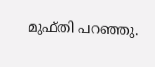മുഫ്തി പറഞ്ഞു.